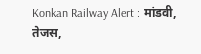Konkan Railway Alert : मांडवी, तेजस,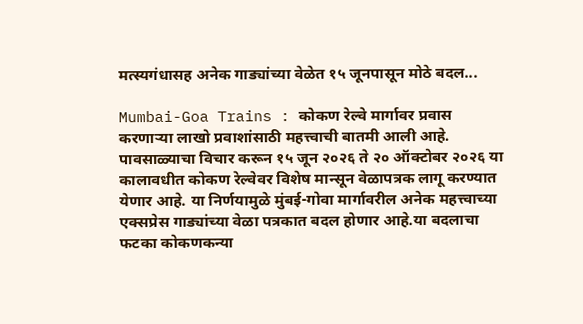मत्स्यगंधासह अनेक गाड्यांच्या वेळेत १५ जूनपासून मोठे बदल...

Mumbai-Goa Trains : कोकण रेल्वे मार्गावर प्रवास करणाऱ्या लाखो प्रवाशांसाठी महत्त्वाची बातमी आली आहे. पावसाळ्याचा विचार करून १५ जून २०२६ ते २० ऑक्टोबर २०२६ या कालावधीत कोकण रेल्वेवर विशेष मान्सून वेळापत्रक लागू करण्यात येणार आहे. या निर्णयामुळे मुंबई-गोवा मार्गावरील अनेक महत्त्वाच्या एक्सप्रेस गाड्यांच्या वेळा पत्रकात बदल होणार आहे.या बदलाचा फटका कोकणकन्या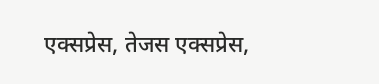एक्सप्रेस, तेजस एक्सप्रेस,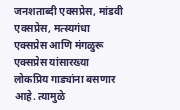जनशताब्दी एक्सप्रेस, मांडवी एक्सप्रेस, मत्स्यगंधा एक्सप्रेस आणि मंगळुरू एक्सप्रेस यांसारख्या लोकप्रिय गाड्यांना बसणार आहे. त्यामुळे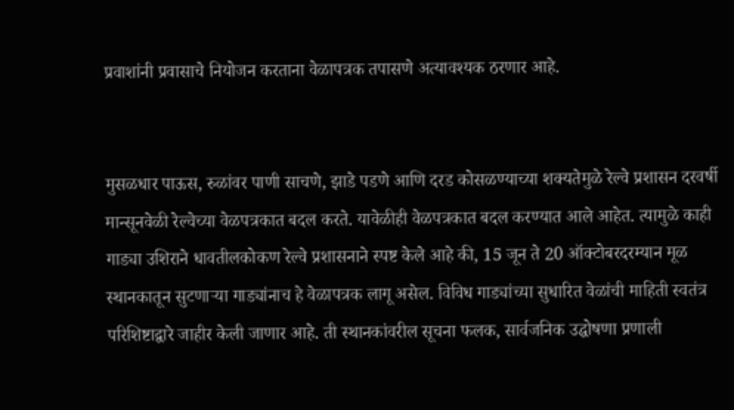प्रवाशांनी प्रवासाचे नियोजन करताना वेळापत्रक तपासणे अत्यावश्यक ठरणार आहे.


मुसळधार पाऊस, रुळांवर पाणी साचणे, झाडे पडणे आणि दरड कोसळण्याच्या शक्यतेमुळे रेल्वे प्रशासन दरवर्षी मान्सूनवेळी रेल्वेच्या वेळपत्रकात बदल करते. यावेळीही वेळपत्रकात बदल करण्यात आले आहेत. त्यामुळे काही गाड्या उशिराने धावतीलकोकण रेल्वे प्रशासनाने स्पष्ट केले आहे की, 15 जून ते 20 ऑक्टोबरदरम्यान मूळ स्थानकातून सुटणाऱ्या गाड्यांनाच हे वेळापत्रक लागू असेल. विविध गाड्यांच्या सुधारित वेळांची माहिती स्वतंत्र परिशिष्टाद्वारे जाहीर केली जाणार आहे. ती स्थानकांवरील सूचना फलक, सार्वजनिक उद्घोषणा प्रणाली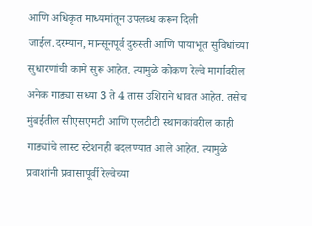आणि अधिकृत माध्यमांतून उपलब्ध करून दिली जाईल.दरम्यान, मान्सूनपूर्व दुरुस्ती आणि पायाभूत सुविधांच्या सुधारणांची कामे सुरू आहेत. त्यामुळे कोकण रेल्वे मार्गावरील अनेक गाड्या सध्या 3 ते 4 तास उशिराने धावत आहेत. तसेच मुंबईतील सीएसएमटी आणि एलटीटी स्थानकांवरील काही गाड्यांचे लास्ट स्टेशनही बदलण्यात आले आहेत. त्यामुळे प्रवाशांनी प्रवासापूर्वी रेल्वेच्या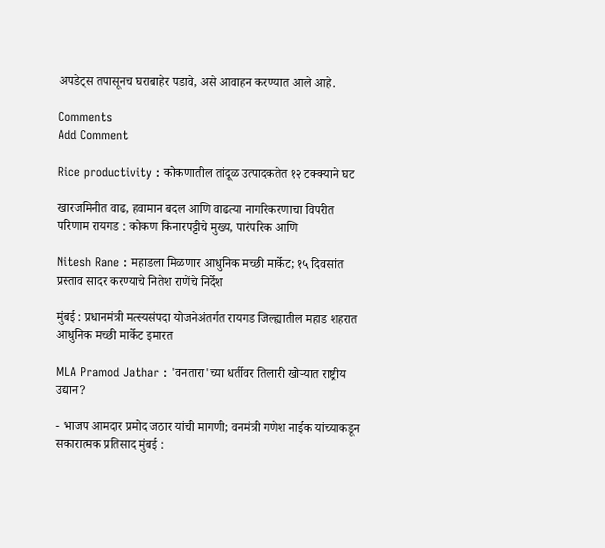अपडेट्स तपासूनच घराबाहेर पडावे, असे आवाहन करण्यात आले आहे.

Comments
Add Comment

Rice productivity : कोकणातील तांदूळ उत्पादकतेत १२ टक्क्याने घट

खारजमिनीत वाढ, हवामान बदल आणि वाढत्या नागरिकरणाचा विपरीत परिणाम रायगड : कोकण किनारपट्टीचे मुख्य, पारंपरिक आणि

Nitesh Rane : महाडला मिळणार आधुनिक मच्छी मार्केट; १५ दिवसांत प्रस्ताव सादर करण्याचे नितेश राणेंचे निर्देश

मुंबई : प्रधानमंत्री मत्स्यसंपदा योजनेअंतर्गत रायगड जिल्ह्यातील महाड शहरात आधुनिक मच्छी मार्केट इमारत

MLA Pramod Jathar : 'वनतारा'च्या धर्तीवर तिलारी खोऱ्यात राष्ट्रीय उद्यान?

- भाजप आमदार प्रमोद जठार यांची मागणी; वनमंत्री गणेश नाईक यांच्याकडून सकारात्मक प्रतिसाद मुंबई :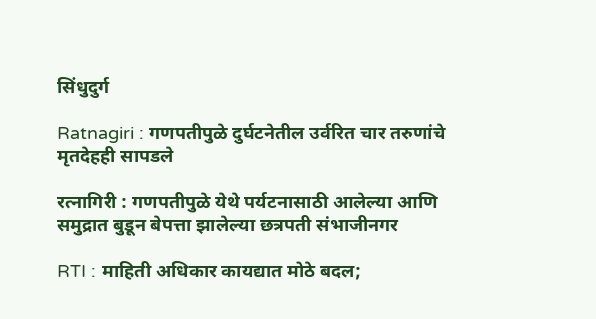सिंधुदुर्ग

Ratnagiri : गणपतीपुळे दुर्घटनेतील उर्वरित चार तरुणांचे मृतदेहही सापडले

रत्नागिरी : गणपतीपुळे येथे पर्यटनासाठी आलेल्या आणि समुद्रात बुडून बेपत्ता झालेल्या छत्रपती संभाजीनगर

RTI : माहिती अधिकार कायद्यात मोठे बदल;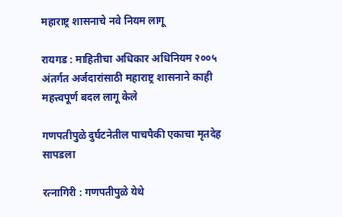महाराष्ट्र शासनाचे नवे नियम लागू

रायगड : माहितीचा अधिकार अधिनियम २००५ अंतर्गत अर्जदारांसाठी महाराष्ट्र शासनाने काही महत्त्वपूर्ण बदल लागू केले

गणपतीपुळे दुर्घटनेतील पाचपैकी एकाचा मृतदेह सापडला

रत्नागिरी : गणपतीपुळे येथे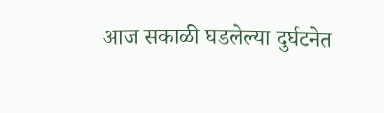आज सकाळी घडलेल्या दुर्घटनेत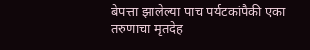बेपत्ता झालेल्या पाच पर्यटकांपैकी एका तरुणाचा मृतदेह